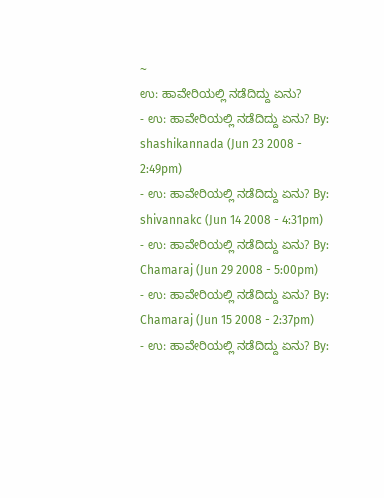~
ಉ: ಹಾವೇರಿಯಲ್ಲಿ ನಡೆದಿದ್ದು ಏನು?
- ಉ: ಹಾವೇರಿಯಲ್ಲಿ ನಡೆದಿದ್ದು ಏನು? By: shashikannada (Jun 23 2008 - 2:49pm)
- ಉ: ಹಾವೇರಿಯಲ್ಲಿ ನಡೆದಿದ್ದು ಏನು? By: shivannakc (Jun 14 2008 - 4:31pm)
- ಉ: ಹಾವೇರಿಯಲ್ಲಿ ನಡೆದಿದ್ದು ಏನು? By: Chamaraj (Jun 29 2008 - 5:00pm)
- ಉ: ಹಾವೇರಿಯಲ್ಲಿ ನಡೆದಿದ್ದು ಏನು? By: Chamaraj (Jun 15 2008 - 2:37pm)
- ಉ: ಹಾವೇರಿಯಲ್ಲಿ ನಡೆದಿದ್ದು ಏನು? By: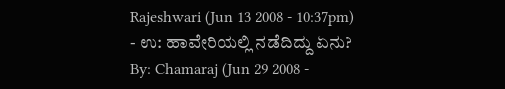Rajeshwari (Jun 13 2008 - 10:37pm)
- ಉ: ಹಾವೇರಿಯಲ್ಲಿ ನಡೆದಿದ್ದು ಏನು? By: Chamaraj (Jun 29 2008 -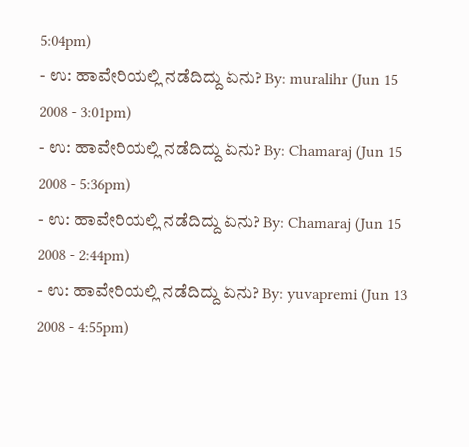5:04pm)
- ಉ: ಹಾವೇರಿಯಲ್ಲಿ ನಡೆದಿದ್ದು ಏನು? By: muralihr (Jun 15 2008 - 3:01pm)
- ಉ: ಹಾವೇರಿಯಲ್ಲಿ ನಡೆದಿದ್ದು ಏನು? By: Chamaraj (Jun 15 2008 - 5:36pm)
- ಉ: ಹಾವೇರಿಯಲ್ಲಿ ನಡೆದಿದ್ದು ಏನು? By: Chamaraj (Jun 15 2008 - 2:44pm)
- ಉ: ಹಾವೇರಿಯಲ್ಲಿ ನಡೆದಿದ್ದು ಏನು? By: yuvapremi (Jun 13 2008 - 4:55pm)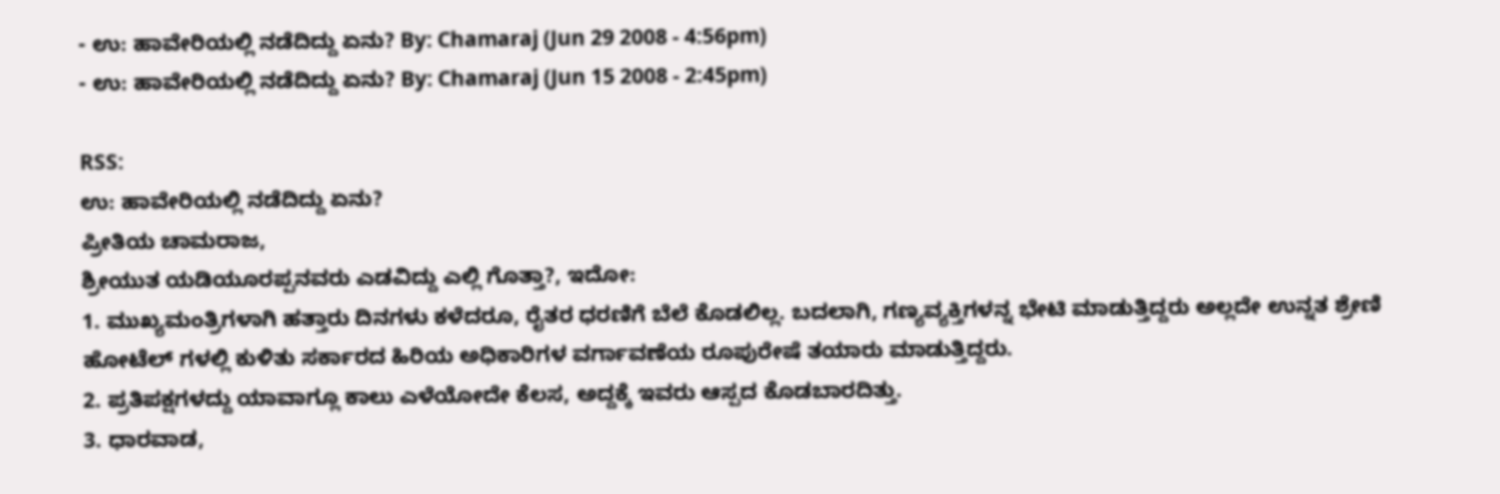- ಉ: ಹಾವೇರಿಯಲ್ಲಿ ನಡೆದಿದ್ದು ಏನು? By: Chamaraj (Jun 29 2008 - 4:56pm)
- ಉ: ಹಾವೇರಿಯಲ್ಲಿ ನಡೆದಿದ್ದು ಏನು? By: Chamaraj (Jun 15 2008 - 2:45pm)

RSS:
ಉ: ಹಾವೇರಿಯಲ್ಲಿ ನಡೆದಿದ್ದು ಏನು?
ಪ್ರೀತಿಯ ಚಾಮರಾಜ,
ಶ್ರೀಯುತ ಯಡಿಯೂರಪ್ಪನವರು ಎಡವಿದ್ದು ಎಲ್ಲಿ ಗೊತ್ತಾ?, ಇದೋ:
1. ಮುಖ್ಯಮಂತ್ರಿಗಳಾಗಿ ಹತ್ತಾರು ದಿನಗಳು ಕಳೆದರೂ, ರೈತರ ಧರಣಿಗೆ ಬೆಲೆ ಕೊಡಲಿಲ್ಲ. ಬದಲಾಗಿ, ಗಣ್ಯವ್ಯಕ್ತಿಗಳನ್ನ ಭೇಟಿ ಮಾಡುತ್ತಿದ್ದರು ಅಲ್ಲದೇ ಉನ್ನತ ಶ್ರೇಣಿ ಹೋಟೆಲ್ ಗಳಲ್ಲಿ ಕುಳಿತು ಸರ್ಕಾರದ ಹಿರಿಯ ಅಧಿಕಾರಿಗಳ ವರ್ಗಾವಣೆಯ ರೂಪುರೇಷೆ ತಯಾರು ಮಾಡುತ್ತಿದ್ದರು.
2. ಪ್ರತಿಪಕ್ಷಗಳದ್ದು ಯಾವಾಗ್ಲೂ ಕಾಲು ಎಳೆಯೋದೇ ಕೆಲಸ, ಅದ್ದಕ್ಕೆ ಇವರು ಆಸ್ಪದ ಕೊಡಬಾರದಿತ್ತು.
3. ಧಾರವಾಡ,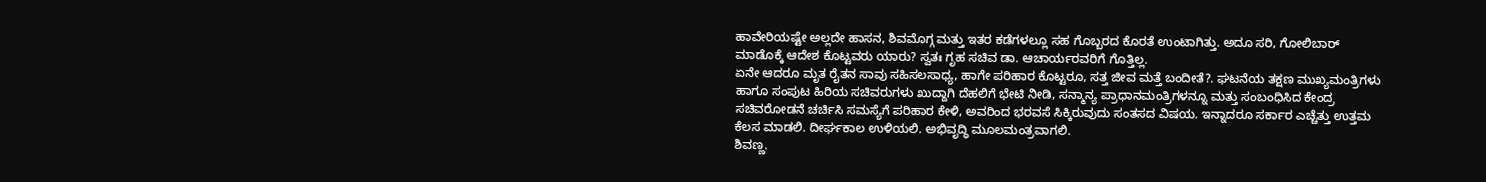ಹಾವೇರಿಯಷ್ಟೇ ಅಲ್ಲದೇ ಹಾಸನ, ಶಿವಮೊಗ್ಗ ಮತ್ತು ಇತರ ಕಡೆಗಳಲ್ಲೂ ಸಹ ಗೊಬ್ಬರದ ಕೊರತೆ ಉಂಟಾಗಿತ್ತು. ಅದೂ ಸರಿ, ಗೋಲಿಬಾರ್ ಮಾಡೊಕ್ಕೆ ಆದೇಶ ಕೊಟ್ಟವರು ಯಾರು? ಸ್ವತಃ ಗೃಹ ಸಚಿವ ಡಾ. ಆಚಾರ್ಯರವರಿಗೆ ಗೊತ್ತಿಲ್ಲ.
ಏನೇ ಆದರೂ ಮೃತ ರೈತನ ಸಾವು ಸಹಿಸಲಸಾಧ್ಯ, ಹಾಗೇ ಪರಿಹಾರ ಕೊಟ್ಟರೂ, ಸತ್ತ ಜೀವ ಮತ್ತೆ ಬಂದೀತೆ?. ಘಟನೆಯ ತಕ್ಷಣ ಮುಖ್ಯಮಂತ್ರಿಗಳು ಹಾಗೂ ಸಂಪುಟ ಹಿರಿಯ ಸಚಿವರುಗಳು ಖುದ್ದಾಗಿ ದೆಹಲಿಗೆ ಭೇಟಿ ನೀಡಿ, ಸನ್ಮಾನ್ಯ ಪ್ರಾಧಾನಮಂತ್ರಿಗಳನ್ನೂ ಮತ್ತು ಸಂಬಂಧಿಸಿದ ಕೇಂದ್ರ ಸಚಿವರೋಡನೆ ಚರ್ಚಿಸಿ ಸಮಸ್ಯೆಗೆ ಪರಿಹಾರ ಕೇಳಿ, ಅವರಿಂದ ಭರವಸೆ ಸಿಕ್ಕಿರುವುದು ಸಂತಸದ ವಿಷಯ. ಇನ್ನಾದರೂ ಸರ್ಕಾರ ಎಚ್ಚೆತ್ತು ಉತ್ತಮ ಕೆಲಸ ಮಾಡಲಿ. ದೀರ್ಘಕಾಲ ಉಳಿಯಲಿ. ಅಭಿವೃದ್ಧಿ ಮೂಲಮಂತ್ರವಾಗಲಿ.
ಶಿವಣ್ಣ.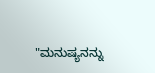"ಮನುಷ್ಯನನ್ನು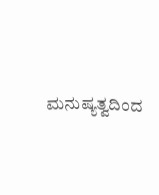ಮನುಷ್ಯತ್ವದಿಂದ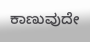ಕಾಣುವುದೇ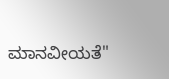ಮಾನವೀಯತೆ"